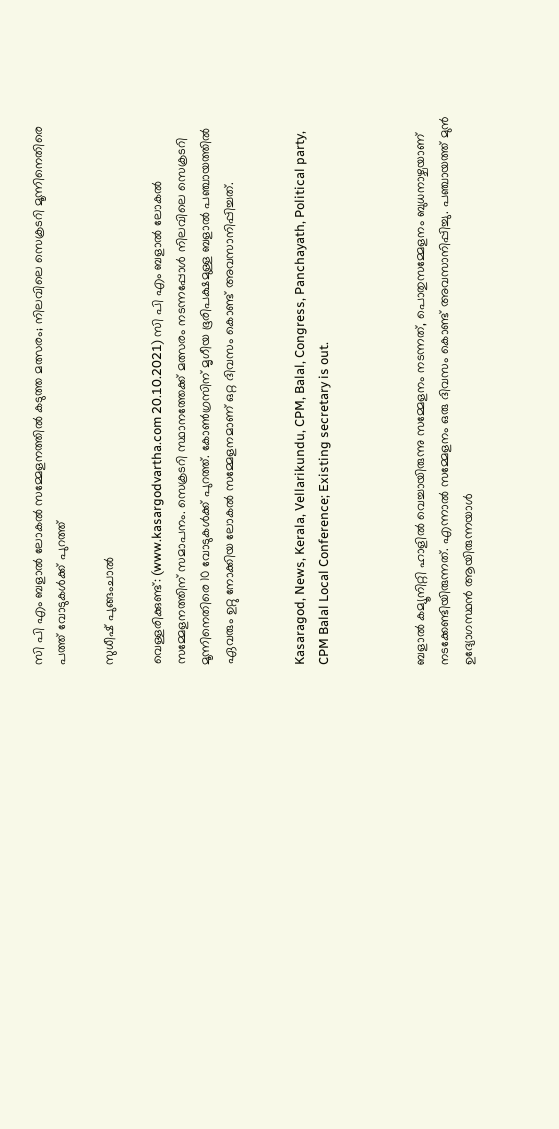സി പി എം ബളാൽ ലോകൽ സമ്മേളനത്തിൽ കടുത്ത മത്സരം; നിലവിലെ സെക്രടറി മൂന്നിനെതിരെ പത്ത്‌ വോടുകൾക്ക് പുറത്ത്‌

സുധീഷ് പുങ്ങംചാൽ

വെള്ളരിക്കുണ്ട്: (www.kasargodvartha.com 20.10.2021) സി പി എം ബളാൽ ലോകൽ സമ്മേളനത്തിന് സമാപനം. സെക്രടറി സ്ഥാനത്തേക്ക് മത്സരം നടന്നപ്പോൾ നിലവിലെ സെക്രടറി മൂന്നിനെതിരെ 10 വോടുകൾക്ക് പുറത്ത്‌. കോൺഗ്രസിന് മൃഗീയ ഭൂരിപക്ഷമുള്ള ബളാൽ പഞ്ചായത്തിൽ ഏവരും ഉറ്റു നോക്കിയ ലോകൽ സമ്മേളനമാണ് ഒറ്റ ദിവസം കൊണ്ട് അവസാനിപ്പിച്ചത്.


Kasaragod, News, Kerala, Vellarikundu, CPM, Balal, Congress, Panchayath, Political party, CPM Balal Local Conference; Existing secretary is out.



ബളാൽ കമ്യൂനിറ്റി ഹാളിൽ വെച്ചായിരുന്നു സമ്മേളനം നടന്നത്, പൊതുസമ്മേളനം ബുധനാഴ്ചയാണ് നടക്കേണ്ടിയിരുന്നത്. എന്നാൽ സമ്മേളനം ഒരു ദിവസം കൊണ്ട് അവസാനിപ്പിച്ചു. പഞ്ചായത്ത്‌ മുൻ ഉദ്യോഗസ്ഥൻ ആയിരുന്നയാൾ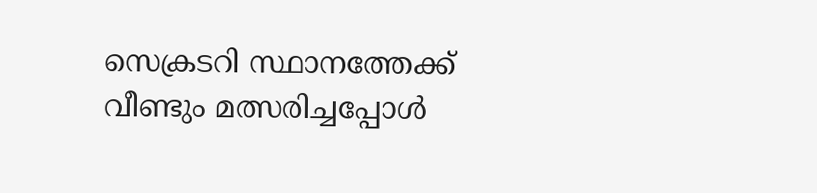സെക്രടറി സ്ഥാനത്തേക്ക് വീണ്ടും മത്സരിച്ചപ്പോൾ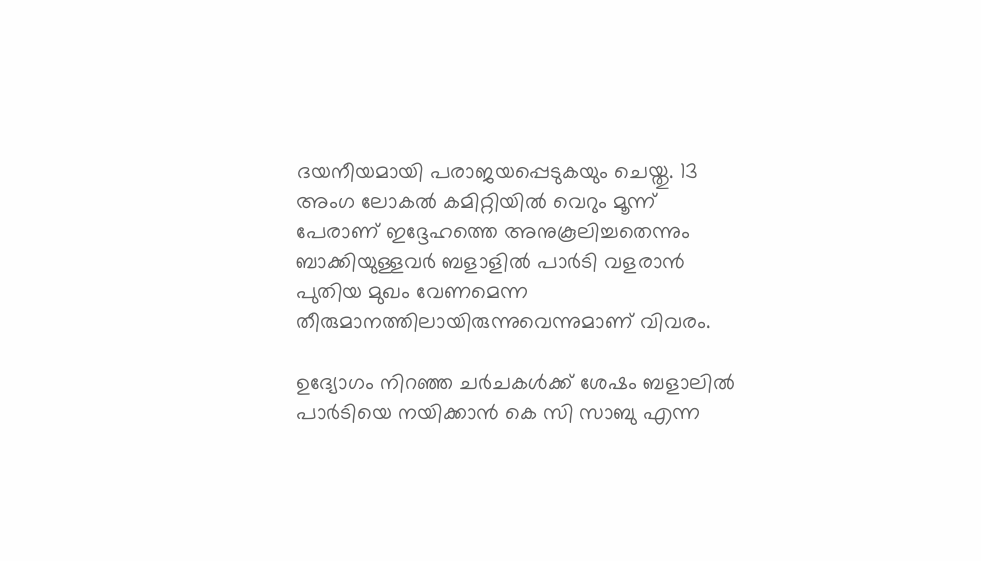ദയനീയമായി പരാജയപ്പെടുകയും ചെയ്തു. 13 അംഗ ലോകൽ കമിറ്റിയിൽ വെറും മൂന്ന് പേരാണ് ഇദ്ദേഹത്തെ അനുകൂലിച്ചതെന്നും ബാക്കിയുള്ളവർ ബളാളിൽ പാർടി വളരാൻ പുതിയ മുഖം വേണമെന്ന തീരുമാനത്തിലായിരുന്നുവെന്നുമാണ് വിവരം.

ഉദ്യോഗം നിറഞ്ഞ ചർചകൾക്ക് ശേഷം ബളാലിൽ പാർടിയെ നയിക്കാൻ കെ സി സാബു എന്ന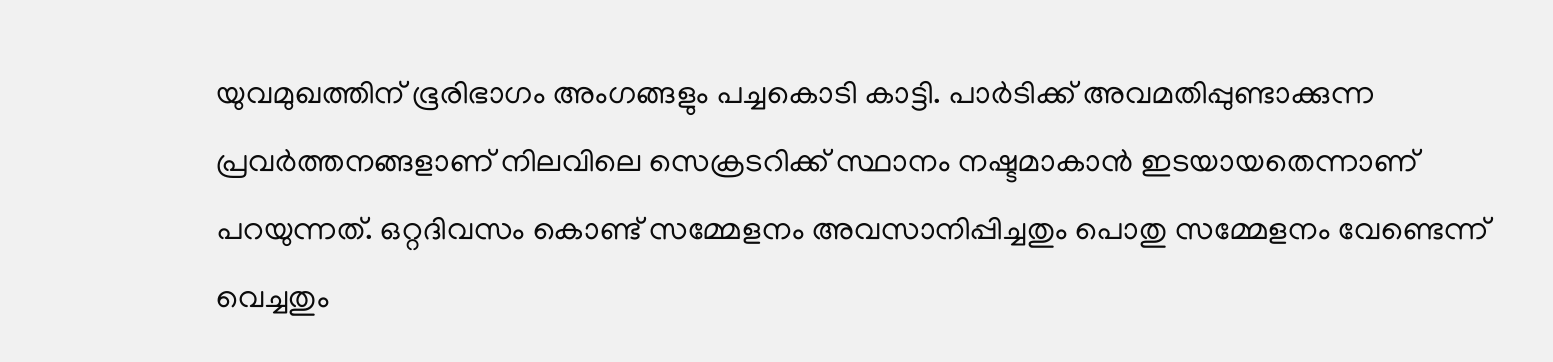യുവമുഖത്തിന് ഭൂരിഭാഗം അംഗങ്ങളും പച്ചകൊടി കാട്ടി. പാർടിക്ക് അവമതിപ്പുണ്ടാക്കുന്ന പ്രവർത്തനങ്ങളാണ് നിലവിലെ സെക്രടറിക്ക്‌ സ്ഥാനം നഷ്ടമാകാൻ ഇടയായതെന്നാണ് പറയുന്നത്. ഒറ്റദിവസം കൊണ്ട് സമ്മേളനം അവസാനിപ്പിച്ചതും പൊതു സമ്മേളനം വേണ്ടെന്ന് വെച്ചതും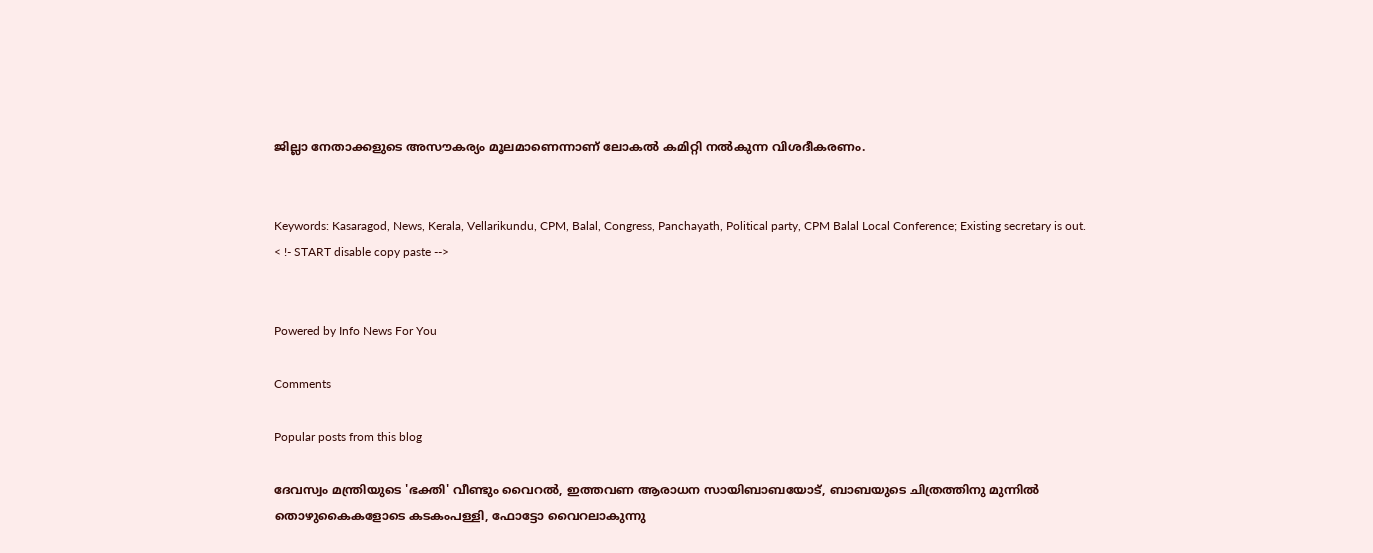ജില്ലാ നേതാക്കളുടെ അസൗകര്യം മൂലമാണെന്നാണ് ലോകൽ കമിറ്റി നൽകുന്ന വിശദീകരണം.


Keywords: Kasaragod, News, Kerala, Vellarikundu, CPM, Balal, Congress, Panchayath, Political party, CPM Balal Local Conference; Existing secretary is out.
< !- START disable copy paste -->


Powered by Info News For You

Comments

Popular posts from this blog

ദേവസ്വം മന്ത്രിയുടെ 'ഭക്തി' വീണ്ടും വൈറല്‍, ഇത്തവണ ആരാധന സായിബാബയോട്, ബാബയുടെ ചിത്രത്തിനു മുന്നില്‍ തൊഴുകൈകളോടെ കടകംപള്ളി, ഫോട്ടോ വൈറലാകുന്നു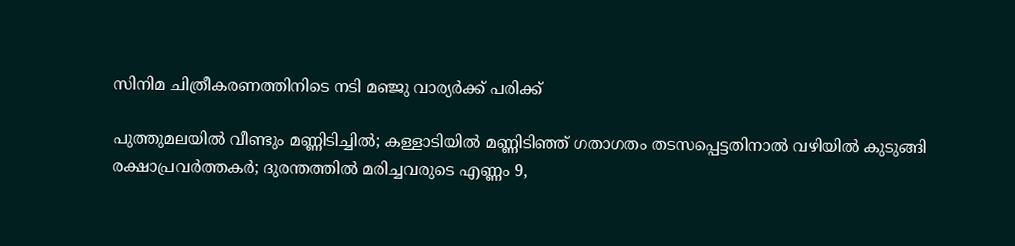സിനിമ ചിത്രീകരണത്തിനിടെ നടി മഞ്ജു വാര്യര്‍ക്ക് പരിക്ക്

പുത്തുമലയില്‍ വീണ്ടും മണ്ണിടിച്ചില്‍; കള്ളാടിയില്‍ മണ്ണിടിഞ്ഞ് ഗതാഗതം തടസപ്പെട്ടതിനാല്‍ വഴിയില്‍ കുടുങ്ങി രക്ഷാപ്രവര്‍ത്തകര്‍; ദുരന്തത്തില്‍ മരിച്ചവരുടെ എണ്ണം 9,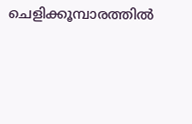ചെളിക്കൂമ്പാരത്തില്‍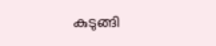കുടുങ്ങി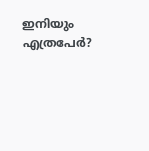ഇനിയും എത്രപേര്‍?